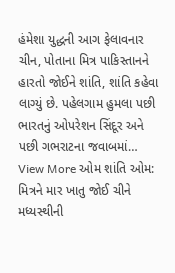હંમેશા યુદ્ધની આગ ફેલાવનાર ચીન, પોતાના મિત્ર પાકિસ્તાનને હારતો જોઈને શાંતિ, શાંતિ કહેવા લાગ્યું છે. પહેલગામ હુમલા પછી ભારતનું ઓપરેશન સિંદૂર અને પછી ગભરાટના જવાબમાં…
View More ઓમ શાંતિ ઓમ: મિત્રને માર ખાતુ જોઈ ચીને મધ્યસ્થીની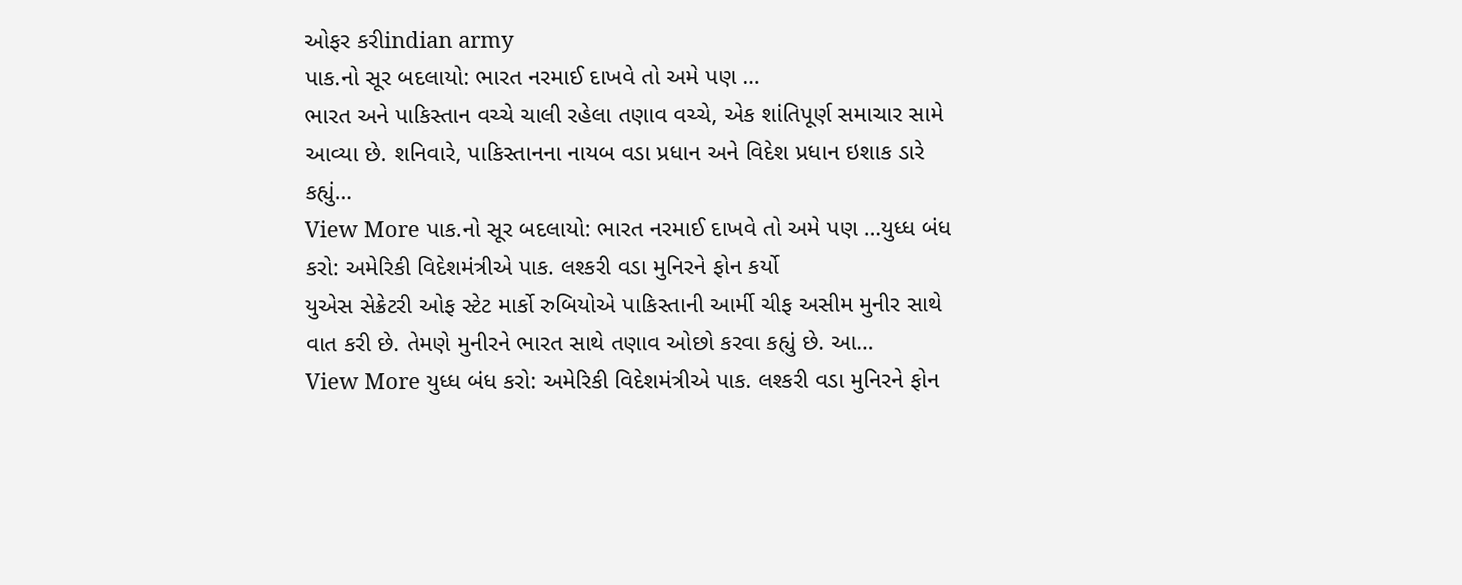ઓફર કરીindian army
પાક.નો સૂર બદલાયો: ભારત નરમાઈ દાખવે તો અમે પણ …
ભારત અને પાકિસ્તાન વચ્ચે ચાલી રહેલા તણાવ વચ્ચે, એક શાંતિપૂર્ણ સમાચાર સામે આવ્યા છે. શનિવારે, પાકિસ્તાનના નાયબ વડા પ્રધાન અને વિદેશ પ્રધાન ઇશાક ડારે કહ્યું…
View More પાક.નો સૂર બદલાયો: ભારત નરમાઈ દાખવે તો અમે પણ …યુધ્ધ બંધ કરો: અમેરિકી વિદેશમંત્રીએ પાક. લશ્કરી વડા મુનિરને ફોન કર્યો
યુએસ સેક્રેટરી ઓફ સ્ટેટ માર્કો રુબિયોએ પાકિસ્તાની આર્મી ચીફ અસીમ મુનીર સાથે વાત કરી છે. તેમણે મુનીરને ભારત સાથે તણાવ ઓછો કરવા કહ્યું છે. આ…
View More યુધ્ધ બંધ કરો: અમેરિકી વિદેશમંત્રીએ પાક. લશ્કરી વડા મુનિરને ફોન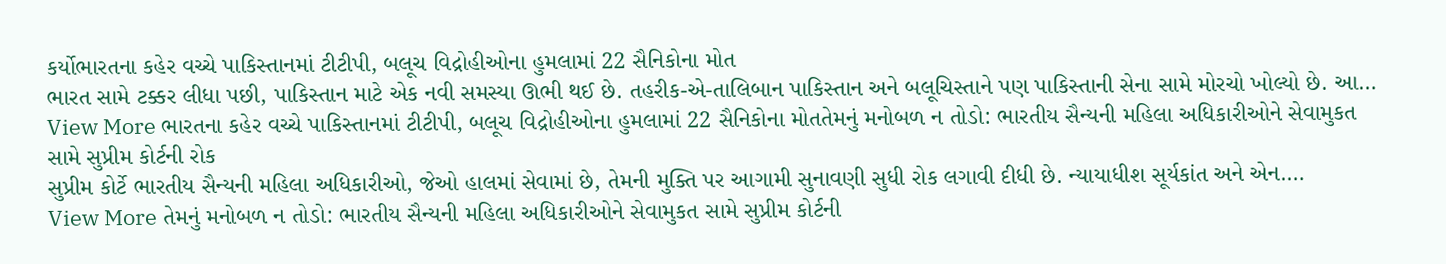કર્યોભારતના કહેર વચ્ચે પાકિસ્તાનમાં ટીટીપી, બલૂચ વિદ્રોહીઓના હુમલામાં 22 સૈનિકોના મોત
ભારત સામે ટક્કર લીધા પછી, પાકિસ્તાન માટે એક નવી સમસ્યા ઊભી થઈ છે. તહરીક-એ-તાલિબાન પાકિસ્તાન અને બલૂચિસ્તાને પણ પાકિસ્તાની સેના સામે મોરચો ખોલ્યો છે. આ…
View More ભારતના કહેર વચ્ચે પાકિસ્તાનમાં ટીટીપી, બલૂચ વિદ્રોહીઓના હુમલામાં 22 સૈનિકોના મોતતેમનું મનોબળ ન તોડો: ભારતીય સૈન્યની મહિલા અધિકારીઓને સેવામુકત સામે સુપ્રીમ કોર્ટની રોક
સુપ્રીમ કોર્ટે ભારતીય સૈન્યની મહિલા અધિકારીઓ, જેઓ હાલમાં સેવામાં છે, તેમની મુક્તિ પર આગામી સુનાવણી સુધી રોક લગાવી દીધી છે. ન્યાયાધીશ સૂર્યકાંત અને એન.…
View More તેમનું મનોબળ ન તોડો: ભારતીય સૈન્યની મહિલા અધિકારીઓને સેવામુકત સામે સુપ્રીમ કોર્ટની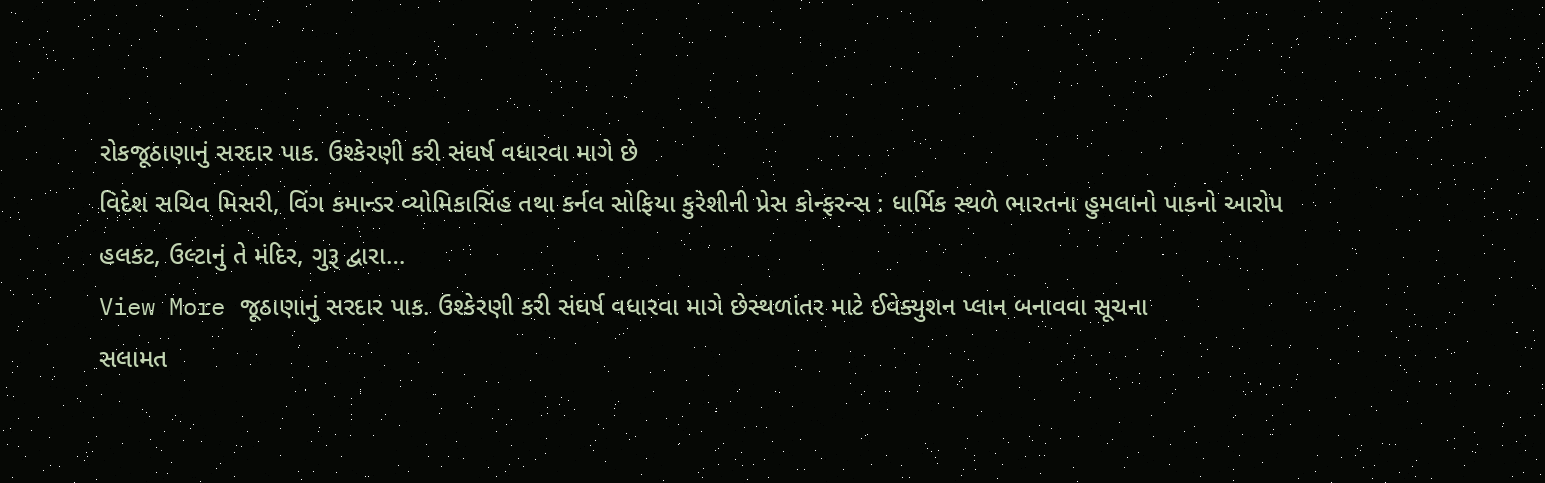રોકજૂઠાણાનું સરદાર પાક. ઉશ્કેરણી કરી સંઘર્ષ વધારવા માગે છે
વિદેશ સચિવ મિસરી, વિંગ કમાન્ડર વ્યોમિકાસિંહ તથા કર્નલ સોફિયા કુરેશીની પ્રેસ કોન્ફરન્સ : ધાર્મિક સ્થળે ભારતના હુમલાનો પાકનો આરોપ હલકટ, ઉલ્ટાનું તે મંદિર, ગુરૂ દ્વારા…
View More જૂઠાણાનું સરદાર પાક. ઉશ્કેરણી કરી સંઘર્ષ વધારવા માગે છેસ્થળાંતર માટે ઈવેક્યુશન પ્લાન બનાવવા સૂચના
સલામત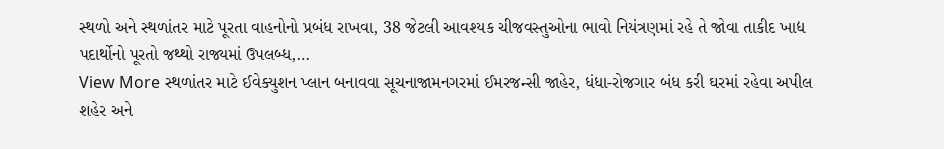સ્થળો અને સ્થળાંતર માટે પૂરતા વાહનોનો પ્રબંધ રાખવા, 38 જેટલી આવશ્યક ચીજવસ્તુઓના ભાવો નિયંત્રણમાં રહે તે જોવા તાકીદ ખાદ્ય પદાર્થોનો પૂરતો જથ્થો રાજ્યમાં ઉપલબ્ધ,…
View More સ્થળાંતર માટે ઈવેક્યુશન પ્લાન બનાવવા સૂચનાજામનગરમાં ઈમરજન્સી જાહેર, ધંધા-રોજગાર બંધ કરી ઘરમાં રહેવા અપીલ
શહેર અને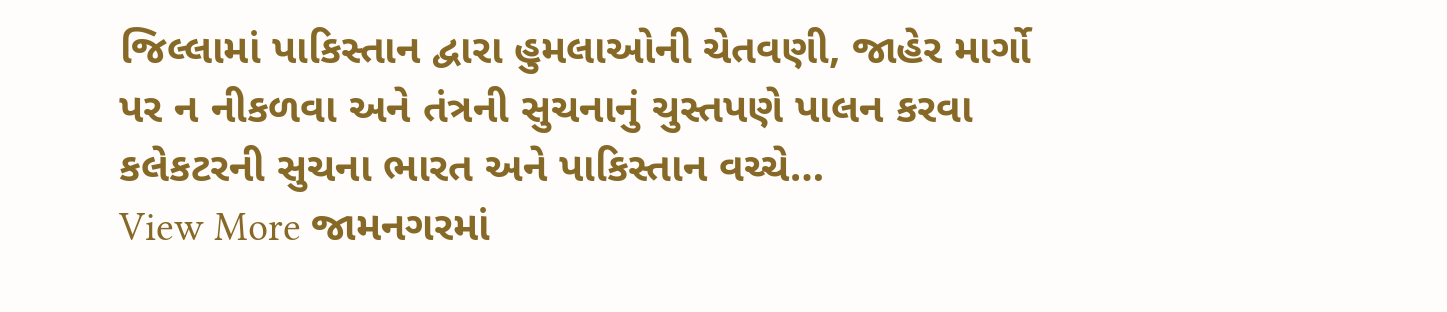જિલ્લામાં પાકિસ્તાન દ્વારા હુમલાઓની ચેતવણી, જાહેર માર્ગો પર ન નીકળવા અને તંત્રની સુચનાનું ચુસ્તપણે પાલન કરવા કલેકટરની સુચના ભારત અને પાકિસ્તાન વચ્ચે…
View More જામનગરમાં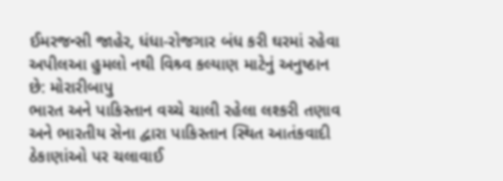ઈમરજન્સી જાહેર, ધંધા-રોજગાર બંધ કરી ઘરમાં રહેવા અપીલઆ હુમલો નથી વિશ્ર્વ કલ્યાણ માટેનું અનુષ્ઠાન છે: મોરારીબાપુ
ભારત અને પાકિસ્તાન વચ્ચે ચાલી રહેલા લશ્કરી તણાવ અને ભારતીય સેના દ્વારા પાકિસ્તાન સ્થિત આતંકવાદી ઠેકાણાંઓ પર ચલાવાઈ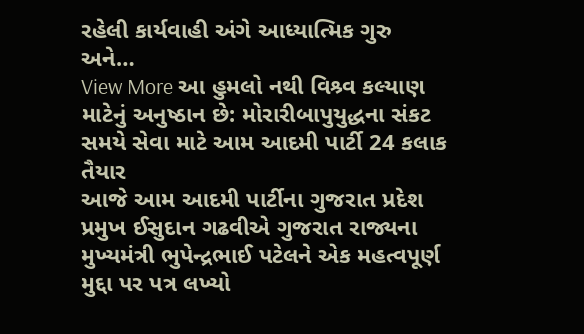રહેલી કાર્યવાહી અંગે આધ્યાત્મિક ગુરુ અને…
View More આ હુમલો નથી વિશ્ર્વ કલ્યાણ માટેનું અનુષ્ઠાન છે: મોરારીબાપુયુદ્ધના સંકટ સમયે સેવા માટે આમ આદમી પાર્ટી 24 કલાક તૈયાર
આજે આમ આદમી પાર્ટીના ગુજરાત પ્રદેશ પ્રમુખ ઈસુદાન ગઢવીએ ગુજરાત રાજ્યના મુખ્યમંત્રી ભુપેન્દ્રભાઈ પટેલને એક મહત્વપૂર્ણ મુદ્દા પર પત્ર લખ્યો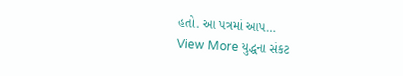હતો. આ પત્રમાં આપ…
View More યુદ્ધના સંકટ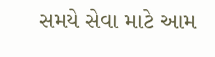સમયે સેવા માટે આમ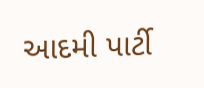આદમી પાર્ટી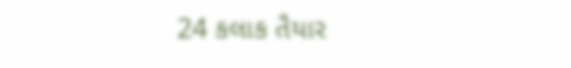24 કલાક તૈયાર